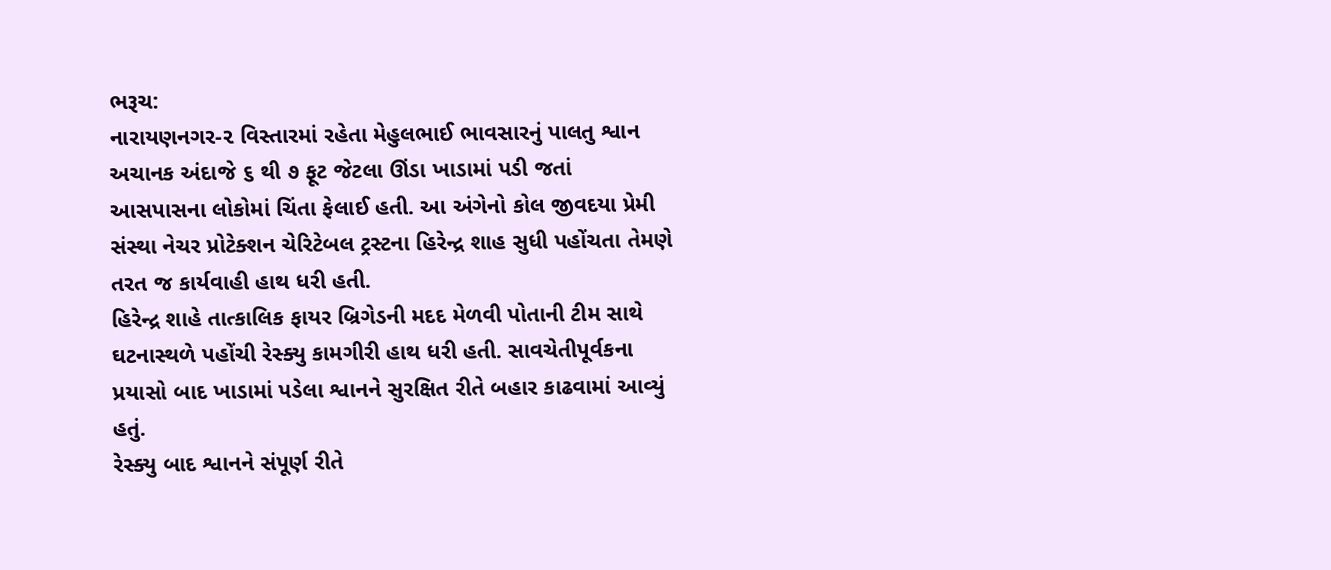ભરૂચ:
નારાયણનગર-૨ વિસ્તારમાં રહેતા મેહુલભાઈ ભાવસારનું પાલતુ શ્વાન અચાનક અંદાજે ૬ થી ૭ ફૂટ જેટલા ઊંડા ખાડામાં પડી જતાં આસપાસના લોકોમાં ચિંતા ફેલાઈ હતી. આ અંગેનો કોલ જીવદયા પ્રેમી સંસ્થા નેચર પ્રોટેક્શન ચેરિટેબલ ટ્રસ્ટના હિરેન્દ્ર શાહ સુધી પહોંચતા તેમણે તરત જ કાર્યવાહી હાથ ધરી હતી.
હિરેન્દ્ર શાહે તાત્કાલિક ફાયર બ્રિગેડની મદદ મેળવી પોતાની ટીમ સાથે ઘટનાસ્થળે પહોંચી રેસ્ક્યુ કામગીરી હાથ ધરી હતી. સાવચેતીપૂર્વકના પ્રયાસો બાદ ખાડામાં પડેલા શ્વાનને સુરક્ષિત રીતે બહાર કાઢવામાં આવ્યું હતું.
રેસ્ક્યુ બાદ શ્વાનને સંપૂર્ણ રીતે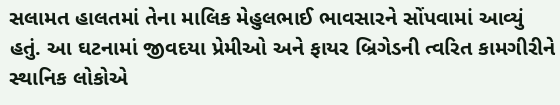સલામત હાલતમાં તેના માલિક મેહુલભાઈ ભાવસારને સોંપવામાં આવ્યું હતું. આ ઘટનામાં જીવદયા પ્રેમીઓ અને ફાયર બ્રિગેડની ત્વરિત કામગીરીને સ્થાનિક લોકોએ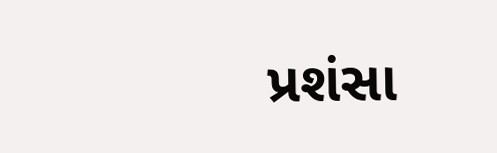પ્રશંસા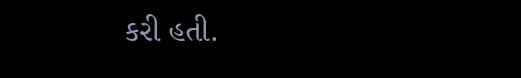કરી હતી.